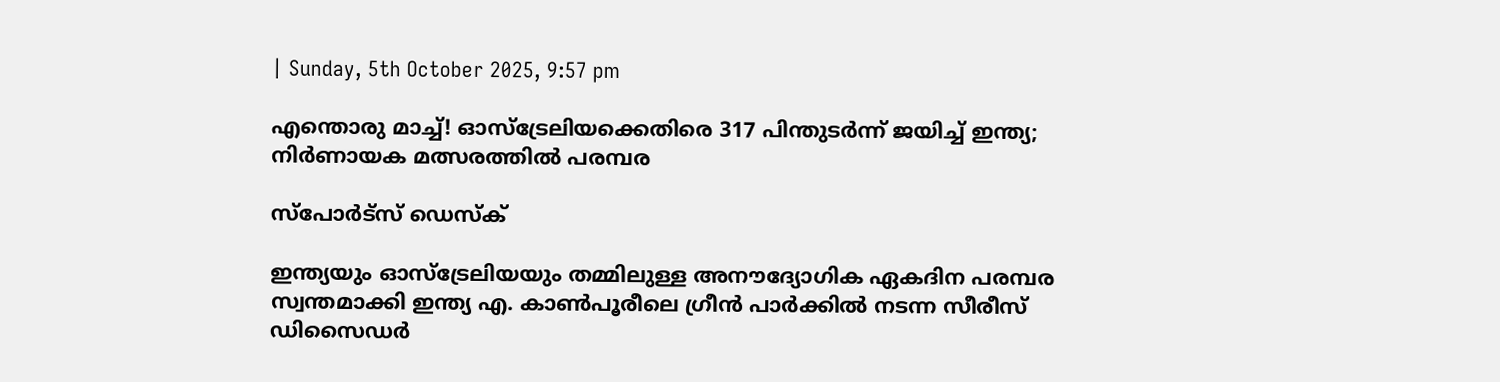| Sunday, 5th October 2025, 9:57 pm

എന്തൊരു മാച്ച്! ഓസ്‌ട്രേലിയക്കെതിരെ 317 പിന്തുടര്‍ന്ന് ജയിച്ച് ഇന്ത്യ; നിര്‍ണായക മത്സരത്തില്‍ പരമ്പര

സ്പോര്‍ട്സ് ഡെസ്‌ക്

ഇന്ത്യയും ഓസ്‌ട്രേലിയയും തമ്മിലുള്ള അനൗദ്യോഗിക ഏകദിന പരമ്പര സ്വന്തമാക്കി ഇന്ത്യ എ. കാണ്‍പൂരീലെ ഗ്രീന്‍ പാര്‍ക്കില്‍ നടന്ന സീരീസ് ഡിസൈഡര്‍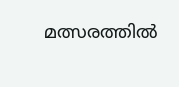മത്സരത്തില്‍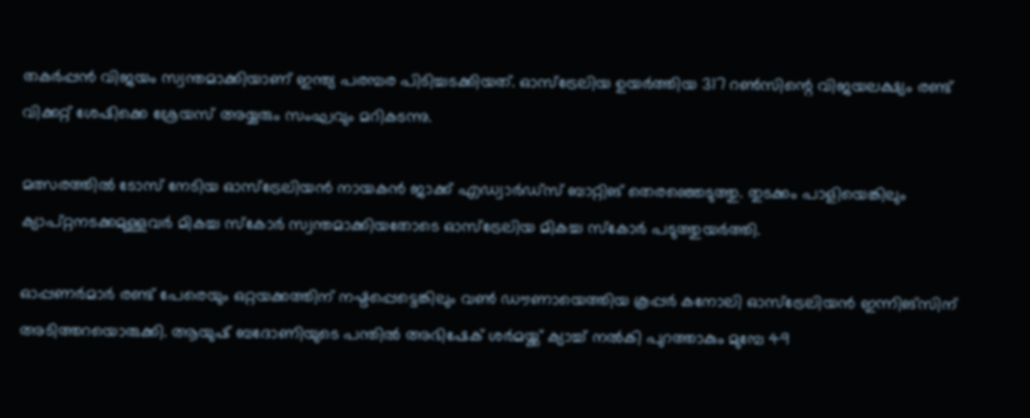തകര്‍പ്പന്‍ വിജയം സ്വന്തമാക്കിയാണ് ഇന്ത്യ പരമ്പര പിടിച്ചടക്കിയത്. ഓസ്‌ട്രേലിയ ഉയര്‍ത്തിയ 317 റണ്‍സിന്റെ വിജയലക്ഷ്യം രണ്ട് വിക്കറ്റ് ശേഷിക്കെ ശ്രേയസ് അയ്യരും സംഘവും മറികടന്നു.

മത്സരത്തില്‍ ടോസ് നേടിയ ഓസ്‌ട്രേലിയന്‍ നായകന്‍ ജാക്ക് എഡ്വാര്‍ഡ്‌സ് ബാറ്റിങ് തെരഞ്ഞെടുത്തു. തുടക്കം പാളിയെങ്കിലും ക്യാപ്റ്റനടക്കമുള്ളവര്‍ മികച്ച സ്‌കോര്‍ സ്വന്തമാക്കിയതോടെ ഓസ്‌ട്രേലിയ മികച്ച സ്‌കോര്‍ പടുത്തുയര്‍ത്തി.

ഓപ്പണര്‍മാര്‍ രണ്ട് പേരെയും ഒറ്റയക്കത്തിന് നഷ്ടപ്പെട്ടെങ്കിലും വണ്‍ ഡൗണായെത്തിയ കൂപ്പര്‍ കനോലി ഓസ്‌ട്രേലിയന്‍ ഇന്നിങ്‌സിന് അടിത്തറയൊരുക്കി. ആയുഷ് ബദോണിയുടെ പന്തില്‍ അഭിഷേക് ശര്‍മയ്ക്ക് ക്യാച്ച് നല്‍കി പുറത്താകും മുമ്പേ 49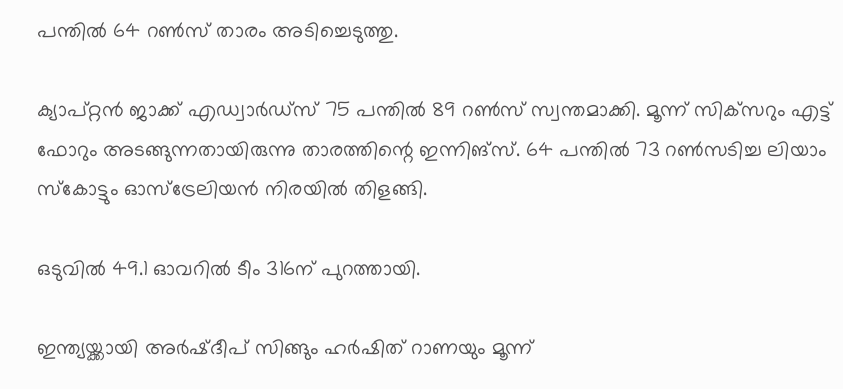പന്തില്‍ 64 റണ്‍സ് താരം അടിച്ചെടുത്തു.

ക്യാപ്റ്റന്‍ ജാക്ക് എഡ്വാര്‍ഡ്‌സ് 75 പന്തില്‍ 89 റണ്‍സ് സ്വന്തമാക്കി. മൂന്ന് സിക്‌സറും എട്ട് ഫോറും അടങ്ങുന്നതായിരുന്നു താരത്തിന്റെ ഇന്നിങ്‌സ്. 64 പന്തില്‍ 73 റണ്‍സടിച്ച ലിയാം സ്‌കോട്ടും ഓസ്‌ട്രേലിയന്‍ നിരയില്‍ തിളങ്ങി.

ഒടുവില്‍ 49.1 ഓവറില്‍ ടീം 316ന് പുറത്തായി.

ഇന്ത്യയ്ക്കായി അര്‍ഷ്ദീപ് സിങ്ങും ഹര്‍ഷിത് റാണയും മൂന്ന്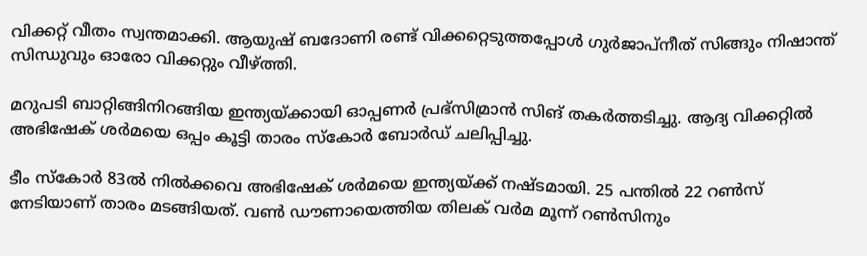വിക്കറ്റ് വീതം സ്വന്തമാക്കി. ആയുഷ് ബദോണി രണ്ട് വിക്കറ്റെടുത്തപ്പോള്‍ ഗുര്‍ജാപ്‌നീത് സിങ്ങും നിഷാന്ത് സിന്ധുവും ഓരോ വിക്കറ്റും വീഴ്ത്തി.

മറുപടി ബാറ്റിങ്ങിനിറങ്ങിയ ഇന്ത്യയ്ക്കായി ഓപ്പണര്‍ പ്രഭ്‌സിമ്രാന്‍ സിങ് തകര്‍ത്തടിച്ചു. ആദ്യ വിക്കറ്റില്‍ അഭിഷേക് ശര്‍മയെ ഒപ്പം കൂട്ടി താരം സ്‌കോര്‍ ബോര്‍ഡ് ചലിപ്പിച്ചു.

ടീം സ്‌കോര്‍ 83ല്‍ നില്‍ക്കവെ അഭിഷേക് ശര്‍മയെ ഇന്ത്യയ്ക്ക് നഷ്ടമായി. 25 പന്തില്‍ 22 റണ്‍സ് നേടിയാണ് താരം മടങ്ങിയത്. വണ്‍ ഡൗണായെത്തിയ തിലക് വര്‍മ മൂന്ന് റണ്‍സിനും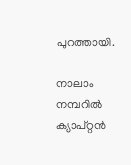പുറത്തായി.

നാലാം നമ്പറില്‍ ക്യാപ്റ്റന്‍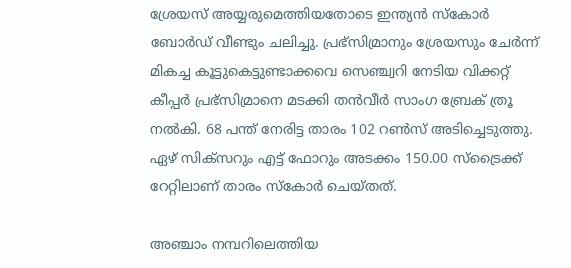ശ്രേയസ് അയ്യരുമെത്തിയതോടെ ഇന്ത്യന്‍ സ്‌കോര്‍ ബോര്‍ഡ് വീണ്ടും ചലിച്ചു. പ്രഭ്‌സിമ്രാനും ശ്രേയസും ചേര്‍ന്ന് മികച്ച കൂട്ടുകെട്ടുണ്ടാക്കവെ സെഞ്ച്വറി നേടിയ വിക്കറ്റ് കീപ്പര്‍ പ്രഭ്‌സിമ്രാനെ മടക്കി തന്‍വീര്‍ സാംഗ ബ്രേക് ത്രൂ നല്‍കി. 68 പന്ത് നേരിട്ട താരം 102 റണ്‍സ് അടിച്ചെടുത്തു. ഏഴ് സിക്‌സറും എട്ട് ഫോറും അടക്കം 150.00 സ്‌ട്രൈക്ക് റേറ്റിലാണ് താരം സ്‌കോര്‍ ചെയ്തത്.

അഞ്ചാം നമ്പറിലെത്തിയ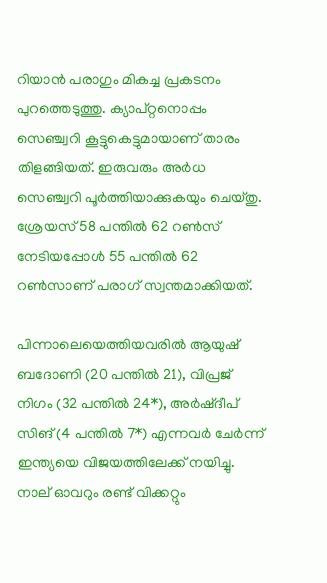റിയാന്‍ പരാഗും മികച്ച പ്രകടനം പുറത്തെടുത്തു. ക്യാപ്റ്റനൊപ്പം സെഞ്ച്വറി കൂട്ടുകെട്ടുമായാണ് താരം തിളങ്ങിയത്. ഇരുവരും അര്‍ധ സെഞ്ച്വറി പൂര്‍ത്തിയാക്കുകയും ചെയ്തു. ശ്രേയസ് 58 പന്തില്‍ 62 റണ്‍സ് നേടിയപ്പോള്‍ 55 പന്തില്‍ 62 റണ്‍സാണ് പരാഗ് സ്വന്തമാക്കിയത്.

പിന്നാലെയെത്തിയവരില്‍ ആയുഷ് ബദോണി (20 പന്തില്‍ 21), വിപ്രജ് നിഗം (32 പന്തില്‍ 24*), അര്‍ഷ്ദീപ് സിങ് (4 പന്തില്‍ 7*) എന്നവര്‍ ചേര്‍ന്ന് ഇന്ത്യയെ വിജയത്തിലേക്ക് നയിച്ചു. നാല് ഓവറും രണ്ട് വിക്കറ്റും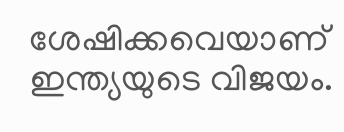ശേഷിക്കവെയാണ് ഇന്ത്യയുടെ വിജയം.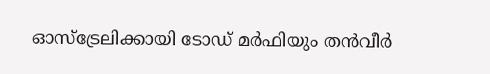ഓസ്‌ട്രേലിക്കായി ടോഡ് മര്‍ഫിയും തന്‍വീര്‍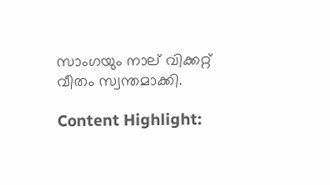സാംഗയും നാല് വിക്കറ്റ് വീതം സ്വന്തമാക്കി.

Content Highlight: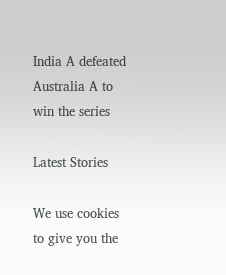India A defeated Australia A to win the series

Latest Stories

We use cookies to give you the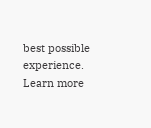best possible experience. Learn more